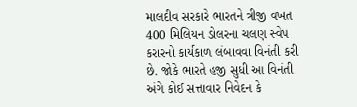માલદીવ સરકારે ભારતને ત્રીજી વખત 400 મિલિયન ડોલરના ચલણ સ્વેપ કરારનો કાર્યકાળ લંબાવવા વિનંતી કરી છે. જોકે ભારતે હજી સુધી આ વિનંતી અંગે કોઈ સત્તાવાર નિવેદન કે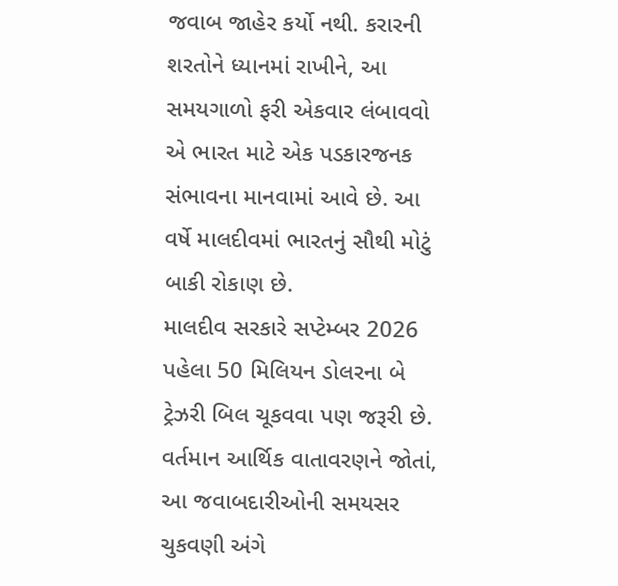જવાબ જાહેર કર્યો નથી. કરારની શરતોને ધ્યાનમાં રાખીને, આ સમયગાળો ફરી એકવાર લંબાવવો એ ભારત માટે એક પડકારજનક સંભાવના માનવામાં આવે છે. આ વર્ષે માલદીવમાં ભારતનું સૌથી મોટું બાકી રોકાણ છે.
માલદીવ સરકારે સપ્ટેમ્બર 2026 પહેલા 50 મિલિયન ડોલરના બે ટ્રેઝરી બિલ ચૂકવવા પણ જરૂરી છે. વર્તમાન આર્થિક વાતાવરણને જોતાં, આ જવાબદારીઓની સમયસર ચુકવણી અંગે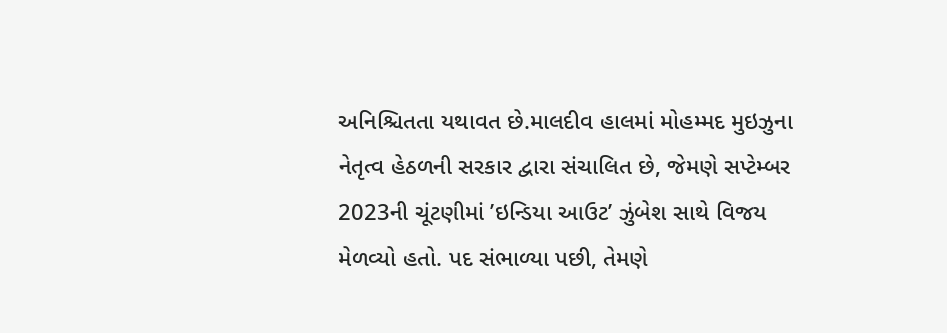અનિશ્ચિતતા યથાવત છે.માલદીવ હાલમાં મોહમ્મદ મુઇઝુના નેતૃત્વ હેઠળની સરકાર દ્વારા સંચાલિત છે, જેમણે સપ્ટેમ્બર 2023ની ચૂંટણીમાં ’ઇન્ડિયા આઉટ’ ઝુંબેશ સાથે વિજય મેળવ્યો હતો. પદ સંભાળ્યા પછી, તેમણે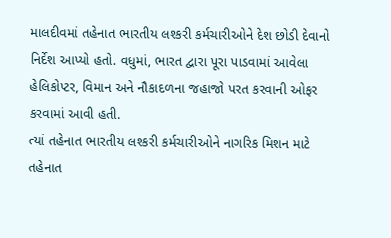માલદીવમાં તહેનાત ભારતીય લશ્કરી કર્મચારીઓને દેશ છોડી દેવાનો નિર્દેશ આપ્યો હતો. વધુમાં, ભારત દ્વારા પૂરા પાડવામાં આવેલા હેલિકોપ્ટર, વિમાન અને નૌકાદળના જહાજો પરત કરવાની ઓફર કરવામાં આવી હતી.
ત્યાં તહેનાત ભારતીય લશ્કરી કર્મચારીઓને નાગરિક મિશન માટે તહેનાત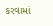કરવામાં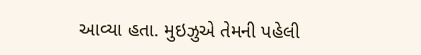આવ્યા હતા. મુઇઝુએ તેમની પહેલી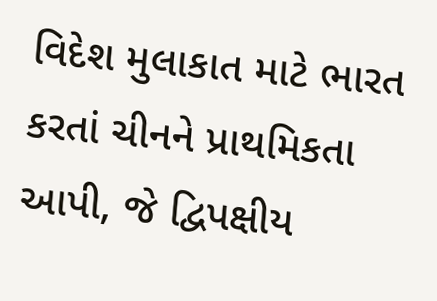વિદેશ મુલાકાત માટે ભારત કરતાં ચીનને પ્રાથમિકતા આપી, જે દ્વિપક્ષીય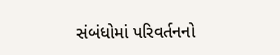સંબંધોમાં પરિવર્તનનો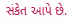સંકેત આપે છે.